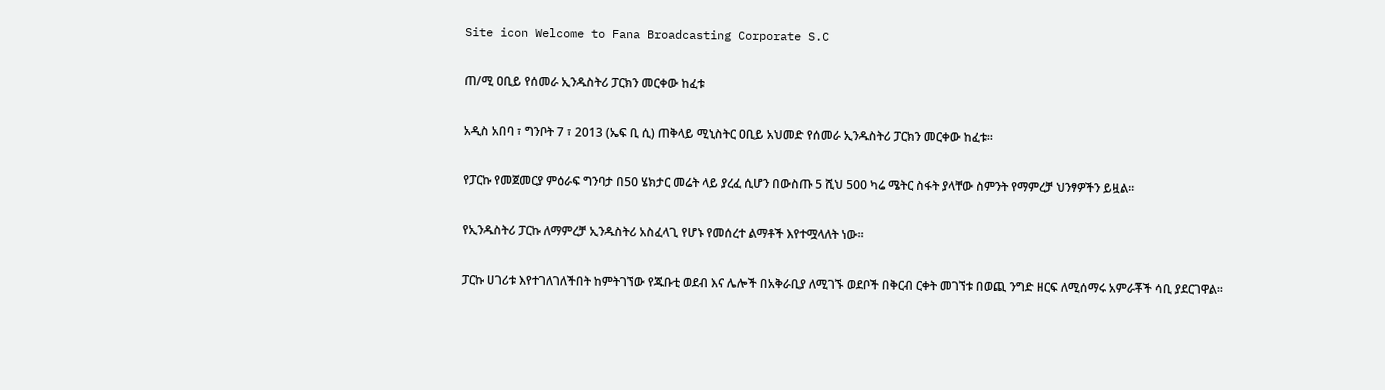Site icon Welcome to Fana Broadcasting Corporate S.C

ጠ/ሚ ዐቢይ የሰመራ ኢንዱስትሪ ፓርክን መርቀው ከፈቱ

አዲስ አበባ ፣ ግንቦት 7 ፣ 2013 (ኤፍ ቢ ሲ) ጠቅላይ ሚኒስትር ዐቢይ አህመድ የሰመራ ኢንዱስትሪ ፓርክን መርቀው ከፈቱ።

የፓርኩ የመጀመርያ ምዕራፍ ግንባታ በ50 ሄክታር መሬት ላይ ያረፈ ሲሆን በውስጡ 5 ሺህ 500 ካሬ ሜትር ስፋት ያላቸው ስምንት የማምረቻ ህንፃዎችን ይዟል፡፡

የኢንዱስትሪ ፓርኩ ለማምረቻ ኢንዱስትሪ አስፈላጊ የሆኑ የመሰረተ ልማቶች እየተሟላለት ነው።

ፓርኩ ሀገሪቱ እየተገለገለችበት ከምትገኘው የጁቡቲ ወደብ እና ሌሎች በአቅራቢያ ለሚገኙ ወደቦች በቅርብ ርቀት መገኘቱ በወጪ ንግድ ዘርፍ ለሚሰማሩ አምራቾች ሳቢ ያደርገዋል፡፡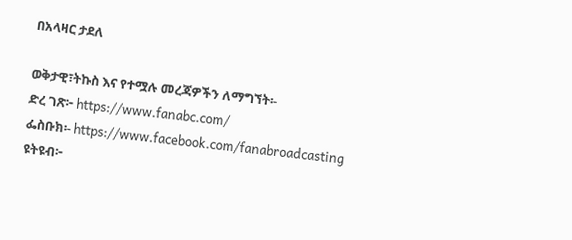በአላዛር ታደለ

ወቅታዊ፣ትኩስ እና የተሟሉ መረጃዎችን ለማግኘት፡-
ድረ ገጽ፦ https://www.fanabc.com/
ፌስቡክ፡- https://www.facebook.com/fanabroadcasting
ዩትዩብ፦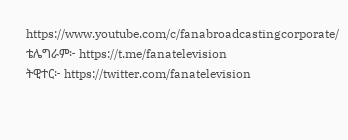https://www.youtube.com/c/fanabroadcastingcorporate/
ቴሌግራም፦ https://t.me/fanatelevision
ትዊተር፦ https://twitter.com/fanatelevision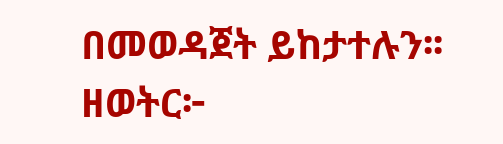በመወዳጀት ይከታተሉን፡፡
ዘወትር፦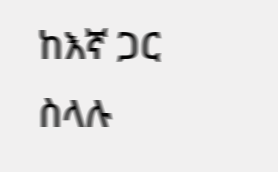ከእኛ ጋር ስላሉ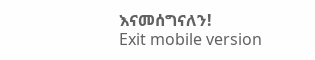እናመሰግናለን!
Exit mobile version